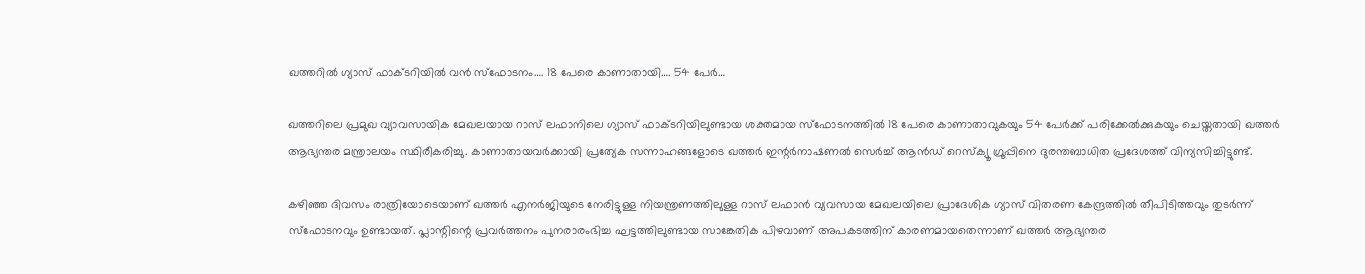ഖത്തറിൽ ഗ്യാസ് ഫാക്ടറിയിൽ വൻ സ്ഫോടനം…. 18 പേരെ കാണാതായി…. 54 പേർ…

ഖത്തറിലെ പ്രമുഖ വ്യാവസായിക മേഖലയായ റാസ് ലഫാനിലെ ഗ്യാസ് ഫാക്ടറിയിലുണ്ടായ ശക്തമായ സ്ഫോടനത്തിൽ 18 പേരെ കാണാതാവുകയും 54 പേർക്ക് പരിക്കേൽക്കുകയും ചെയ്തതായി ഖത്തർ ആഭ്യന്തര മന്ത്രാലയം സ്ഥിരീകരിച്ചു. കാണാതായവർക്കായി പ്രത്യേക സന്നാഹങ്ങളോടെ ഖത്തർ ഇന്റർനാഷണൽ സെർച്ച് ആൻഡ് റെസ്‌ക്യൂ ഗ്രൂപ്പിനെ ദുരന്തബാധിത പ്രദേശത്ത് വിന്യസിച്ചിട്ടുണ്ട്.

കഴിഞ്ഞ ദിവസം രാത്രിയോടെയാണ് ഖത്തർ എനർജിയുടെ നേരിട്ടുള്ള നിയന്ത്രണത്തിലുള്ള റാസ് ലഫാൻ വ്യവസായ മേഖലയിലെ പ്രാദേശിക ഗ്യാസ് വിതരണ കേന്ദ്രത്തിൽ തീപിടിത്തവും തുടർന്ന് സ്ഫോടനവും ഉണ്ടായത്. പ്ലാന്റിന്റെ പ്രവർത്തനം പുനരാരംഭിച്ച ഘട്ടത്തിലുണ്ടായ സാങ്കേതിക പിഴവാണ് അപകടത്തിന് കാരണമായതെന്നാണ് ഖത്തർ ആഭ്യന്തര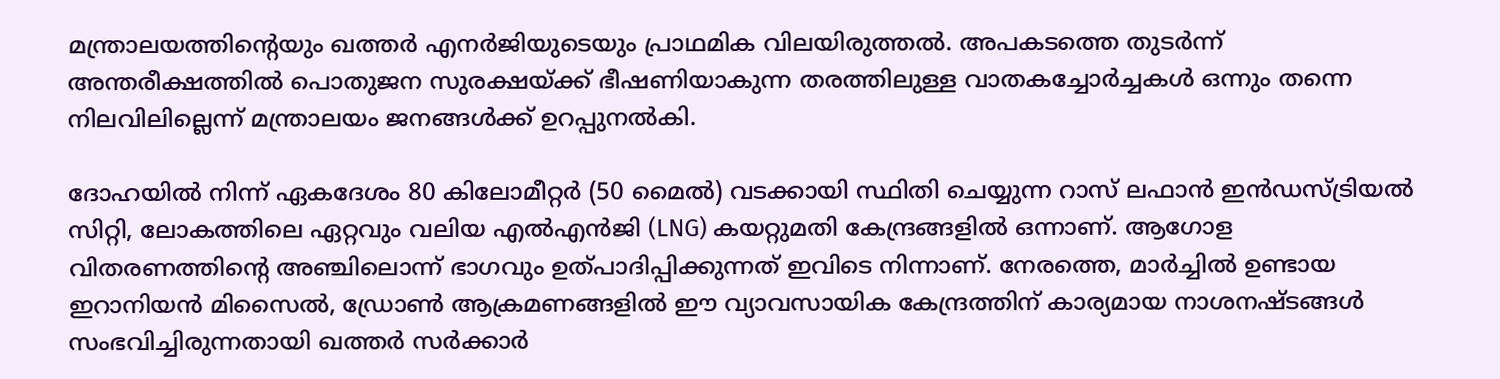മന്ത്രാലയത്തിന്റെയും ഖത്തർ എനർജിയുടെയും പ്രാഥമിക വിലയിരുത്തൽ. അപകടത്തെ തുടർന്ന് അന്തരീക്ഷത്തിൽ പൊതുജന സുരക്ഷയ്ക്ക് ഭീഷണിയാകുന്ന തരത്തിലുള്ള വാതകച്ചോർച്ചകൾ ഒന്നും തന്നെ നിലവിലില്ലെന്ന് മന്ത്രാലയം ജനങ്ങൾക്ക് ഉറപ്പുനൽകി.

ദോഹയിൽ നിന്ന് ഏകദേശം 80 കിലോമീറ്റർ (50 മൈൽ) വടക്കായി സ്ഥിതി ചെയ്യുന്ന റാസ് ലഫാൻ ഇൻഡസ്ട്രിയൽ സിറ്റി, ലോകത്തിലെ ഏറ്റവും വലിയ എൽഎൻജി (LNG) കയറ്റുമതി കേന്ദ്രങ്ങളിൽ ഒന്നാണ്. ആഗോള വിതരണത്തിന്റെ അഞ്ചിലൊന്ന് ഭാഗവും ഉത്പാദിപ്പിക്കുന്നത് ഇവിടെ നിന്നാണ്. നേരത്തെ, മാർച്ചിൽ ഉണ്ടായ ഇറാനിയൻ മിസൈൽ, ഡ്രോൺ ആക്രമണങ്ങളിൽ ഈ വ്യാവസായിക കേന്ദ്രത്തിന് കാര്യമായ നാശനഷ്ടങ്ങൾ സംഭവിച്ചിരുന്നതായി ഖത്തർ സർക്കാർ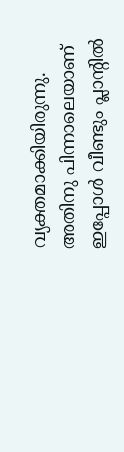വ്യക്തമാക്കിയിരുന്നു. അതിനു പിന്നാലെയാണ് ഇപ്പോൾ വീണ്ടും പ്ലാന്റിൽ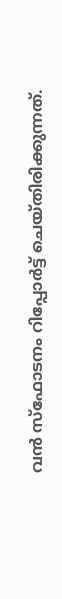വൻ സ്ഫോടനം റിപ്പോർട്ട് ചെയ്തിരിക്കുന്നത്.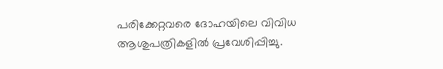പരിക്കേറ്റവരെ ദോഹയിലെ വിവിധ ആശുപത്രികളിൽ പ്രവേശിപ്പിച്ചു.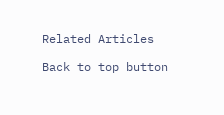Related Articles

Back to top button